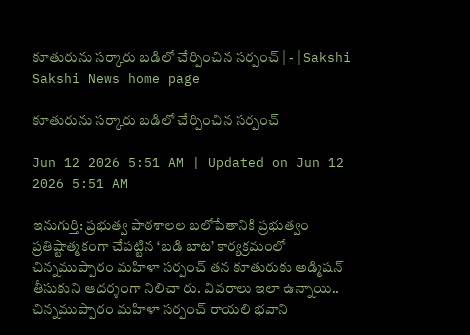కూతురును సర్కారు బడిలో చేర్పించిన సర్పంచ్‌ | - | Sakshi
Sakshi News home page

కూతురును సర్కారు బడిలో చేర్పించిన సర్పంచ్‌

Jun 12 2026 5:51 AM | Updated on Jun 12 2026 5:51 AM

ఇనుగుర్తి: ప్రభుత్వ పాఠశాలల బలోపేతానికి ప్రభుత్వం ప్రతిష్టాత్మకంగా చేపట్టిన ‘బడి బాట’ కార్యక్రమంలో చిన్నముప్పారం మహిళా సర్పంచ్‌ తన కూతురుకు అడ్మిషన్‌ తీసుకుని ఆదర్శంగా నిలిచా రు. వివరాలు ఇలా ఉన్నాయి.. చిన్నముప్పారం మహిళా సర్పంచ్‌ రాయలి భవాని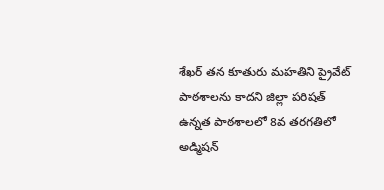శేఖర్‌ తన కూతురు మహతిని ప్రైవేట్‌ పాఠశాలను కాదని జిల్లా పరిషత్‌ ఉన్నత పాఠశాలలో 8వ తరగతిలో అడ్మిషన్‌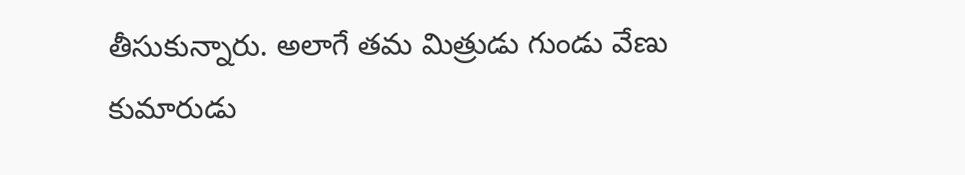తీసుకున్నారు. అలాగే తమ మిత్రుడు గుండు వేణు కుమారుడు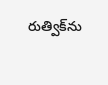రుత్విక్‌ను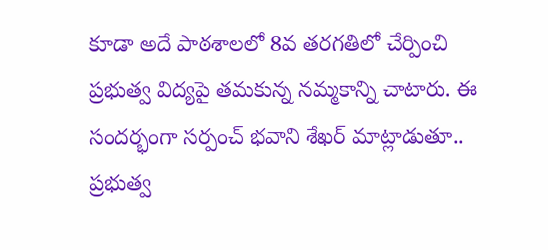కూడా అదే పాఠశాలలో 8వ తరగతిలో చేర్పించి ప్రభుత్వ విద్యపై తమకున్న నమ్మకాన్ని చాటారు. ఈ సందర్భంగా సర్పంచ్‌ భవాని శేఖర్‌ మాట్లాడుతూ.. ప్రభుత్వ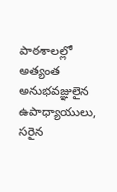పాఠశాలల్లో అత్యంత అనుభవజ్ఞులైన ఉపాధ్యాయులు, సరైన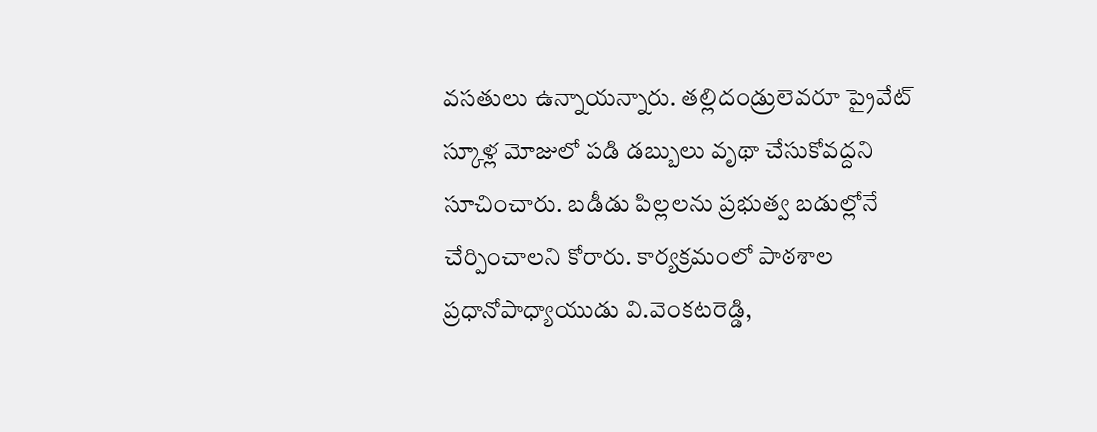వసతులు ఉన్నాయన్నారు. తల్లిదండ్రులెవరూ ప్రైవేట్‌ స్కూళ్ల మోజులో పడి డబ్బులు వృథా చేసుకోవద్దని సూచించారు. బడీడు పిల్లలను ప్రభుత్వ బడుల్లోనే చేర్పించాలని కోరారు. కార్యక్రమంలో పాఠశాల ప్రధానోపాధ్యాయుడు వి.వెంకటరెడ్డి,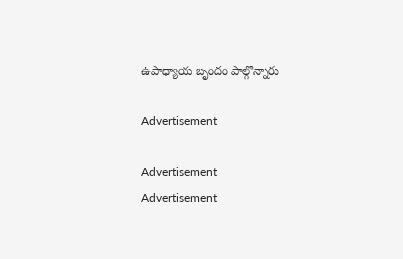ఉపాధ్యాయ బృందం పాల్గొన్నారు

Advertisement

Advertisement
Advertisement